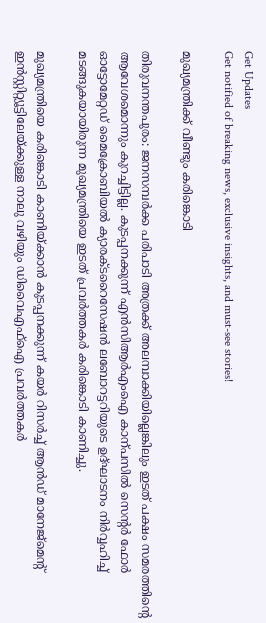Get Updates
Get notified of breaking news, exclusive insights, and must-see stories!

മുഖ്യമന്ത്രിക്ക് വീണ്ടും കരിങ്കൊടി

തിരുവനന്തപുരം: ജനസമ്പര്‍ക്ക പരിപാടി അത്രക്ക് അലമ്പാക്കിയില്ലെങ്കിലും ഇടത് പക്ഷം സമരത്തിന്റെ ആവേശമൊന്നും കുറച്ചിട്ടില്ല. കുടപ്പനക്കുന്ന് എന്‍സിആര്‍എംഐ കാന്പസില്‍ സെന്റര്‍ ഫോര്‍ ഓട്ടോമേറ്റഡ് മൈക്രോബിയല്‍ ക്യാരക്ടറൈസേഷന്‍ ലബോറട്ടറിയുടെ ഉദ്ഘാടനം നിര്‍വ്വഹിച്ച് മടങ്ങുകയായിരുന്ന മുഖ്യമന്ത്രിയെ ഇടത് പ്രവര്‍ത്തകര്‍ കരിങ്കൊടി കാണിച്ചു.

മുഖ്യമന്ത്രിയെ കരിങ്കൊടി കാണിയ്ക്കാന്‍ കുടപ്പനക്കുന്ന് കയര്‍ റിസര്‍ച്ച് ആന്‍ഡ് മാനേജ്‌മെന്റ് ഇന്‍സ്റ്റിറ്റ്യൂട്ടിലേയ്ക്കുള്ള നാലു വഴിയും ഡിവൈഎഫ്‌ഐ പ്രവര്‍ത്തകര്‍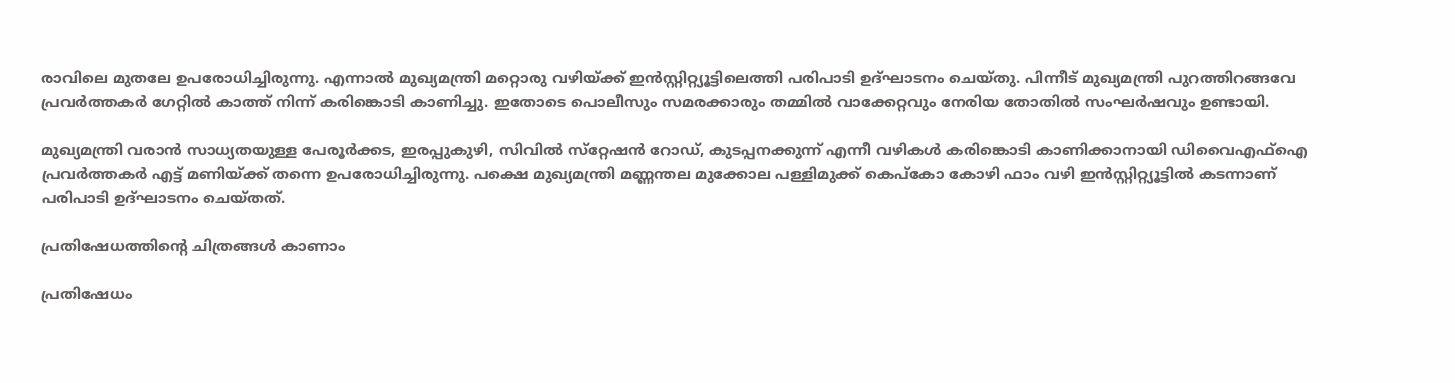രാവിലെ മുതലേ ഉപരോധിച്ചിരുന്നു. എന്നാല്‍ മുഖ്യമന്ത്രി മറ്റൊരു വഴിയ്ക്ക് ഇന്‍സ്റ്റിറ്റ്യൂട്ടിലെത്തി പരിപാടി ഉദ്ഘാടനം ചെയ്തു. പിന്നീട് മുഖ്യമന്ത്രി പുറത്തിറങ്ങവേ പ്രവര്‍ത്തകര്‍ ഗേറ്റില്‍ കാത്ത് നിന്ന് കരിങ്കൊടി കാണിച്ചു. ഇതോടെ പൊലീസും സമരക്കാരും തമ്മില്‍ വാക്കേറ്റവും നേരിയ തോതില്‍ സംഘര്‍ഷവും ഉണ്ടായി.

മുഖ്യമന്ത്രി വരാന്‍ സാധ്യതയുള്ള പേരൂര്‍ക്കട, ഇരപ്പുകുഴി, സിവില്‍ സ്‌റ്റേഷന്‍ റോഡ്, കുടപ്പനക്കുന്ന് എന്നീ വഴികള്‍ കരിങ്കൊടി കാണിക്കാനായി ഡിവൈഎഫ്‌ഐ പ്രവര്‍ത്തകര്‍ എട്ട് മണിയ്ക്ക് തന്നെ ഉപരോധിച്ചിരുന്നു. പക്ഷെ മുഖ്യമന്ത്രി മണ്ണന്തല മുക്കോല പള്ളിമുക്ക് കെപ്‌കോ കോഴി ഫാം വഴി ഇന്‍സ്റ്റിറ്റ്യൂട്ടില്‍ കടന്നാണ് പരിപാടി ഉദ്ഘാടനം ചെയ്തത്.

പ്രതിഷേധത്തിന്റെ ചിത്രങ്ങള്‍ കാണാം

പ്രതിഷേധം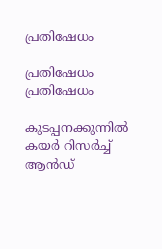പ്രതിഷേധം

പ്രതിഷേധം പ്രതിഷേധം

കുടപ്പനക്കുന്നില്‍ കയര്‍ റിസര്‍ച്ച് ആന്‍ഡ്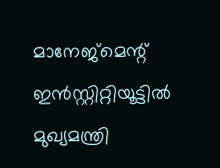മാനേജ്‌മെന്റ് ഇന്‍സ്റ്റിറ്റിയൂട്ടില്‍ മുഖ്യമന്ത്രി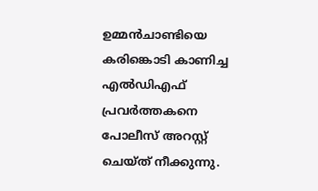ഉമ്മന്‍ചാണ്ടിയെ കരിങ്കൊടി കാണിച്ച എല്‍ഡിഎഫ് പ്രവര്‍ത്തകനെ പോലീസ് അറസ്റ്റ് ചെയ്ത് നീക്കുന്നു.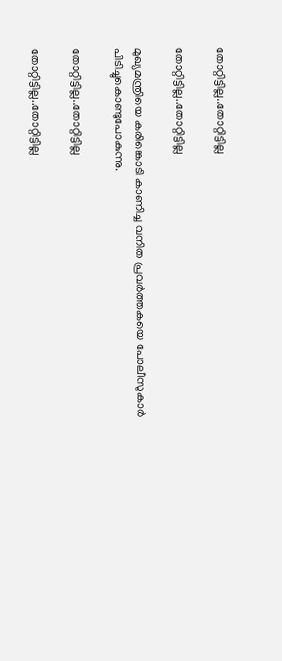തോറ്റിട്ടില്ല..തോറ്റിട്ടില്ല

തോറ്റിട്ടില്ല..തോറ്റിട്ടില്ല

മുഖ്യമന്ത്രിയെ കരിങ്കൊടി കാണിച്ച വനിത പ്രവര്‍ത്തകയെ പോലീസുകാര്‍ പിടിച്ചുകൊണ്ടുപോകുന്നു.

തോറ്റിട്ടില്ല..തോറ്റിട്ടില്ല

തോറ്റിട്ടില്ല..തോറ്റിട്ടില്ല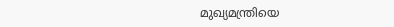മുഖ്യമന്ത്രിയെ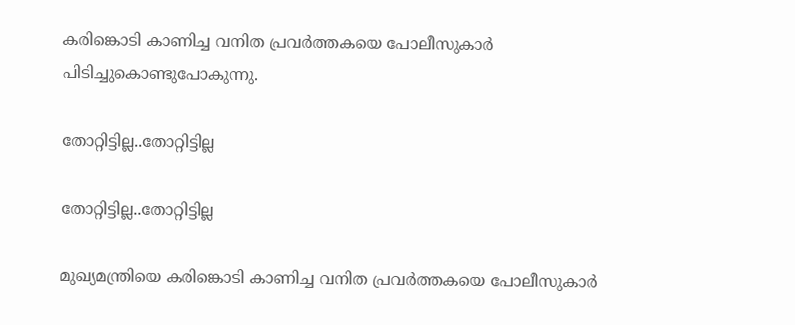കരിങ്കൊടി കാണിച്ച വനിത പ്രവര്‍ത്തകയെ പോലീസുകാര്‍ പിടിച്ചുകൊണ്ടുപോകുന്നു.

തോറ്റിട്ടില്ല..തോറ്റിട്ടില്ല

തോറ്റിട്ടില്ല..തോറ്റിട്ടില്ല

മുഖ്യമന്ത്രിയെ കരിങ്കൊടി കാണിച്ച വനിത പ്രവര്‍ത്തകയെ പോലീസുകാര്‍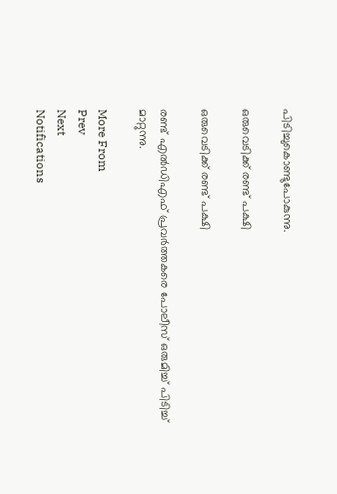പിടിച്ചുകൊണ്ടുപോകുന്നു.

ഒരുവെടിക്ക് രണ്ട് പക്ഷി

ഒരുവെടിക്ക് രണ്ട് പക്ഷി

രണ്ട് എല്‍ഡിഎഫ് പ്രവര്‍ത്തകരെ പോലീസ് ഒരുമിച്ച് പിടിച്ച് മാറ്റുന്നു.

More From
Prev
Next
Notifications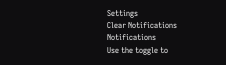Settings
Clear Notifications
Notifications
Use the toggle to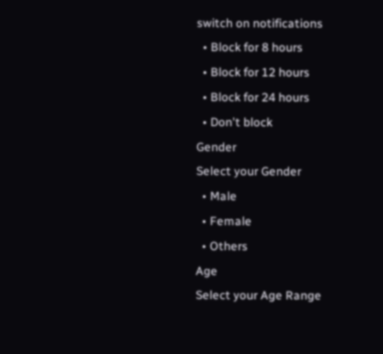switch on notifications
  • Block for 8 hours
  • Block for 12 hours
  • Block for 24 hours
  • Don't block
Gender
Select your Gender
  • Male
  • Female
  • Others
Age
Select your Age Range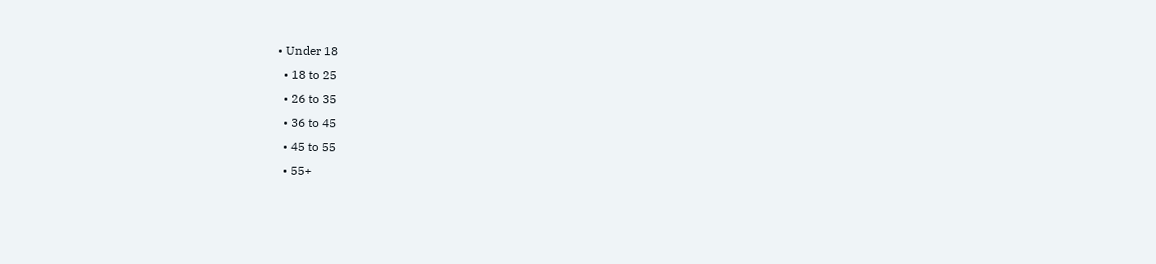• Under 18
  • 18 to 25
  • 26 to 35
  • 36 to 45
  • 45 to 55
  • 55+